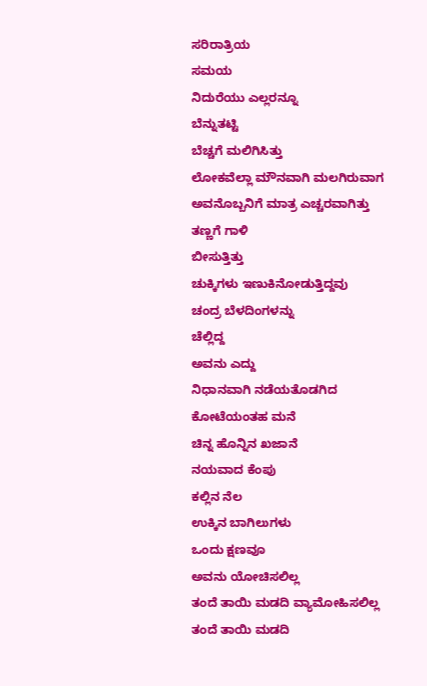ಸರಿರಾತ್ರಿಯ
ಸಮಯ
ನಿದುರೆಯು ಎಲ್ಲರನ್ನೂ
ಬೆನ್ನುತಟ್ಟಿ
ಬೆಚ್ಚಗೆ ಮಲಿಗಿಸಿತ್ತು
ಲೋಕವೆಲ್ಲಾ ಮೌನವಾಗಿ ಮಲಗಿರುವಾಗ
ಅವನೊಬ್ಬನಿಗೆ ಮಾತ್ರ ಎಚ್ಚರವಾಗಿತ್ತು
ತಣ್ಣಗೆ ಗಾಳಿ
ಬೀಸುತ್ತಿತ್ತು
ಚುಕ್ಕಿಗಳು ಇಣುಕಿನೋಡುತ್ತಿದ್ದವು
ಚಂದ್ರ ಬೆಳದಿಂಗಳನ್ನು
ಚೆಲ್ಲಿದ್ದ
ಅವನು ಎದ್ದು
ನಿಧಾನವಾಗಿ ನಡೆಯತೊಡಗಿದ
ಕೋಟೆಯಂತಹ ಮನೆ
ಚಿನ್ನ ಹೊನ್ನಿನ ಖಜಾನೆ
ನಯವಾದ ಕೆಂಪು
ಕಲ್ಲಿನ ನೆಲ
ಉಕ್ಕಿನ ಬಾಗಿಲುಗಳು
ಒಂದು ಕ್ಷಣವೂ
ಅವನು ಯೋಚಿಸಲಿಲ್ಲ
ತಂದೆ ತಾಯಿ ಮಡದಿ ವ್ಯಾಮೋಹಿಸಲಿಲ್ಲ
ತಂದೆ ತಾಯಿ ಮಡದಿ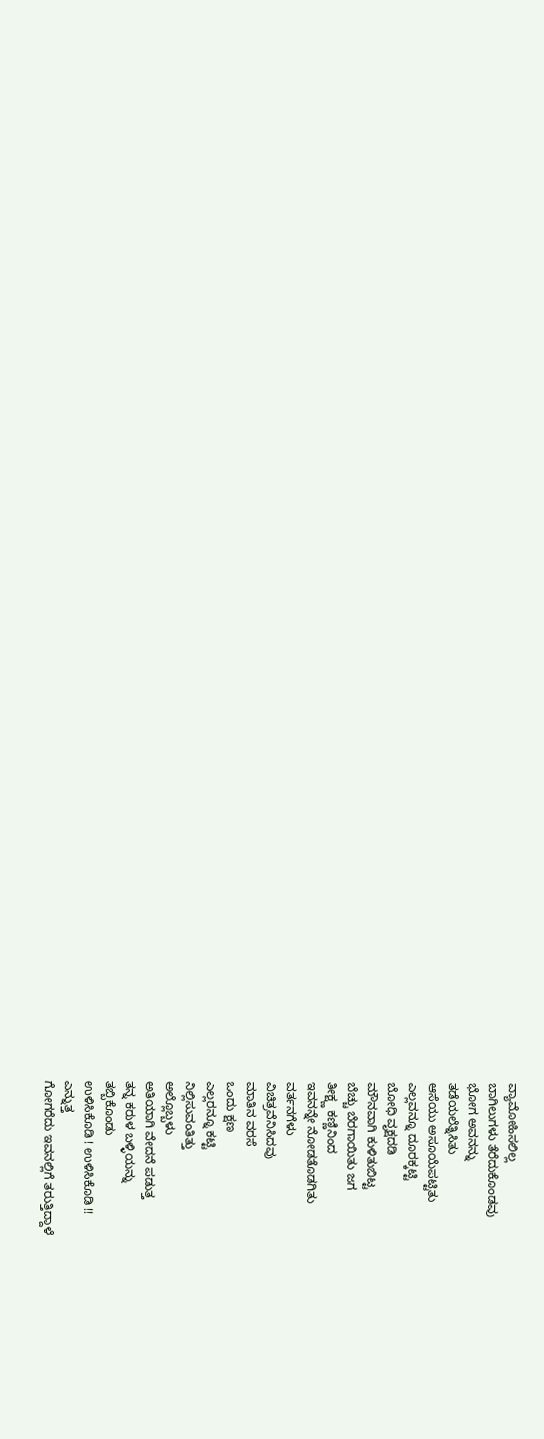ವ್ಯಾಮೋಹಿಸಲಿಲ್ಲ
ಬಾಗಿಲುಗಳು ತೆರೆದುಕೊಂಡವು
ಭೋಗ ಅವನನ್ನು
ತಡೆಯಲೆತ್ನಿಸಿತು
ಆಸೆಯು ಅಸೂಯೆಪಟ್ಟಿತು
ಎಲ್ಲವನ್ನೂ ದೂರಕ್ಕಟ್ಟಿ
ಬೋಧಿ ವೃಕ್ಷದಡಿ
ಮೌನವಾಗಿ ಕುಳಿತುಬಿಟ್ಟ
ಬೆಚ್ಚು ಬೆರಗಾಯಿತು ಜಗ
ತೀಕ್ಷ್ಣ ಕಣ್ಣಿನಿಂದ
ಇವನನ್ನೇ ನೋಡತೊಡಗಿತು
ವರ್ತನಗೆಳು
ವಿಚಿತ್ರವೆನಿಸಿದವು
ಮಾತಿನ ವರಸೆ
ಒಂದು ಕ್ಷಣ
ಎಲ್ಲರನ್ನೂ ಕಟ್ಟಿ
ನಿಲ್ಲಿಸುವಂತಿತ್ತು
ಅಲ್ಲೊಬ್ಬಳು
ಅತಿಯಾಗಿ ವೇದನೆ ಪಡುತ್ತ
ತನ್ನ ಕರುಳ ಬಳ್ಳಿಯನ್ನು
ತಬ್ಬಿಕೊಂಡು
ಉಳಿಸಿಕೊಡಿ ! ಉಳಿಸಿಕೊಡಿ !!
ಎನ್ನುತ್ತ
ಗೋಗರೆದು ಇವನಲ್ಲಿಗೆ ತರುತ್ತಿದ್ದಾಳೆ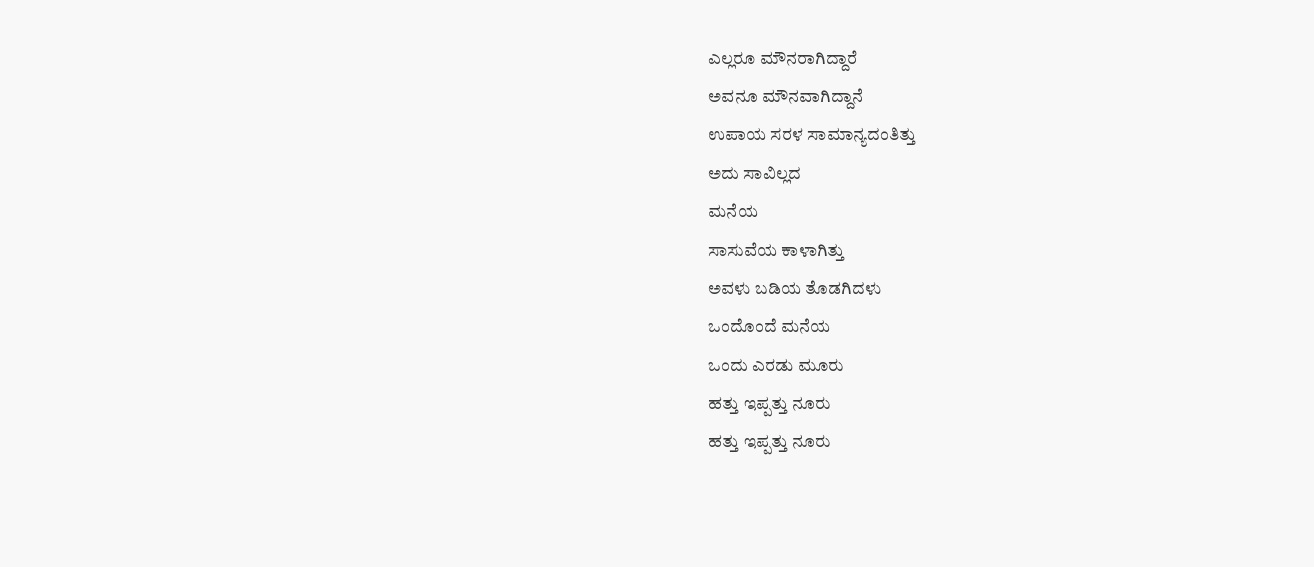ಎಲ್ಲರೂ ಮೌನರಾಗಿದ್ದಾರೆ
ಅವನೂ ಮೌನವಾಗಿದ್ದಾನೆ
ಉಪಾಯ ಸರಳ ಸಾಮಾನ್ಯದಂತಿತ್ತು
ಅದು ಸಾವಿಲ್ಲದ
ಮನೆಯ
ಸಾಸುವೆಯ ಕಾಳಾಗಿತ್ತು
ಅವಳು ಬಡಿಯ ತೊಡಗಿದಳು
ಒಂದೊಂದೆ ಮನೆಯ
ಒಂದು ಎರಡು ಮೂರು
ಹತ್ತು ಇಪ್ಪತ್ತು ನೂರು
ಹತ್ತು ಇಪ್ಪತ್ತು ನೂರು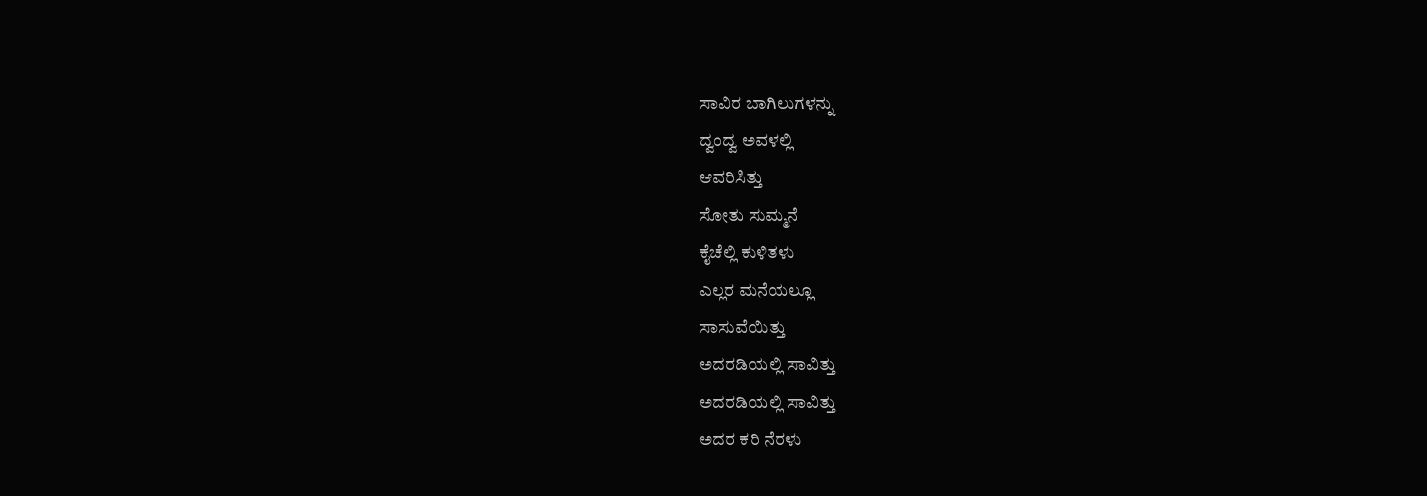ಸಾವಿರ ಬಾಗಿಲುಗಳನ್ನು
ದ್ವಂದ್ವ ಅವಳಲ್ಲಿ
ಆವರಿಸಿತ್ತು
ಸೋತು ಸುಮ್ಮನೆ
ಕೈಚೆಲ್ಲಿ ಕುಳಿತಳು
ಎಲ್ಲರ ಮನೆಯಲ್ಲೂ
ಸಾಸುವೆಯಿತ್ತು
ಅದರಡಿಯಲ್ಲಿ ಸಾವಿತ್ತು
ಅದರಡಿಯಲ್ಲಿ ಸಾವಿತ್ತು
ಅದರ ಕರಿ ನೆರಳು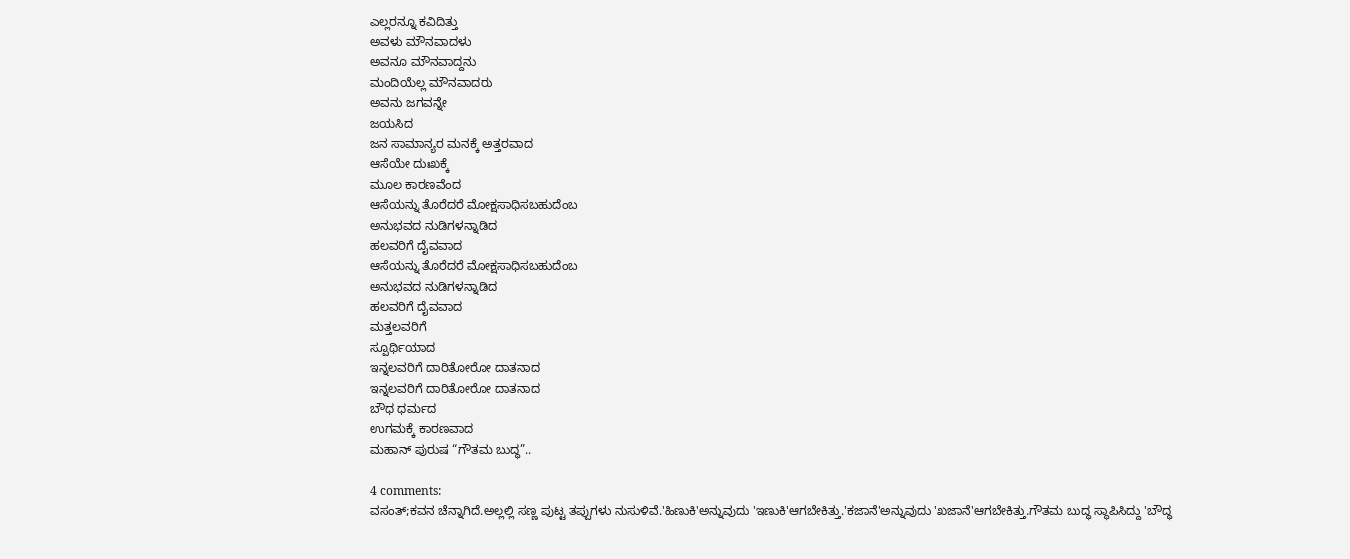ಎಲ್ಲರನ್ನೂ ಕವಿದಿತ್ತು
ಅವಳು ಮೌನವಾದಳು
ಅವನೂ ಮೌನವಾದ್ದನು
ಮಂದಿಯೆಲ್ಲ ಮೌನವಾದರು
ಅವನು ಜಗವನ್ನೇ
ಜಯಸಿದ
ಜನ ಸಾಮಾನ್ಯರ ಮನಕ್ಕೆ ಅತ್ತರವಾದ
ಆಸೆಯೇ ದುಃಖಕ್ಕೆ
ಮೂಲ ಕಾರಣವೆಂದ
ಆಸೆಯನ್ನು ತೊರೆದರೆ ಮೋಕ್ಷಸಾಧಿಸಬಹುದೆಂಬ
ಅನುಭವದ ನುಡಿಗಳನ್ನಾಡಿದ
ಹಲವರಿಗೆ ದೈವವಾದ
ಆಸೆಯನ್ನು ತೊರೆದರೆ ಮೋಕ್ಷಸಾಧಿಸಬಹುದೆಂಬ
ಅನುಭವದ ನುಡಿಗಳನ್ನಾಡಿದ
ಹಲವರಿಗೆ ದೈವವಾದ
ಮತ್ತಲವರಿಗೆ
ಸ್ಪೂರ್ಥಿಯಾದ
ಇನ್ನಲವರಿಗೆ ದಾರಿತೋರೋ ದಾತನಾದ
ಇನ್ನಲವರಿಗೆ ದಾರಿತೋರೋ ದಾತನಾದ
ಬೌಧ ಧರ್ಮದ
ಉಗಮಕ್ಕೆ ಕಾರಣವಾದ
ಮಹಾನ್ ಪುರುಷ “ಗೌತಮ ಬುದ್ಧ”..

4 comments:
ವಸಂತ್;ಕವನ ಚೆನ್ನಾಗಿದೆ.ಅಲ್ಲಲ್ಲಿ ಸಣ್ಣ ಪುಟ್ಟ ತಪ್ಪುಗಳು ನುಸುಳಿವೆ.'ಹಿಣುಕಿ'ಅನ್ನುವುದು 'ಇಣುಕಿ'ಆಗಬೇಕಿತ್ತು.'ಕಜಾನೆ'ಅನ್ನುವುದು 'ಖಜಾನೆ'ಆಗಬೇಕಿತ್ತು.ಗೌತಮ ಬುದ್ಧ ಸ್ಥಾಪಿಸಿದ್ದು 'ಬೌದ್ಧ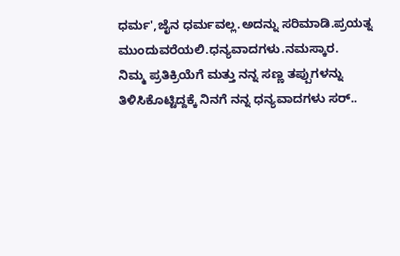ಧರ್ಮ',ಜೈನ ಧರ್ಮವಲ್ಲ.ಅದನ್ನು ಸರಿಮಾಡಿ.ಪ್ರಯತ್ನ ಮುಂದುವರೆಯಲಿ.ಧನ್ಯವಾದಗಳು.ನಮಸ್ಕಾರ.
ನಿಮ್ಮ ಪ್ರತಿಕ್ರಿಯೆಗೆ ಮತ್ತು ನನ್ನ ಸಣ್ಣ ತಪ್ಪುಗಳನ್ನು ತಿಳಿಸಿಕೊಟ್ಟಿದ್ದಕ್ಕೆ ನಿನಗೆ ನನ್ನ ಧನ್ಯವಾದಗಳು ಸರ್..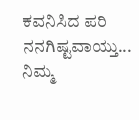ಕವನಿಸಿದ ಪರಿ ನನಗಿಷ್ಟವಾಯ್ತು...
ನಿಮ್ಮ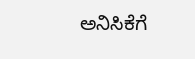ಅನಿಸಿಕೆಗೆ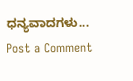ಧನ್ಯವಾದಗಳು...
Post a Comment